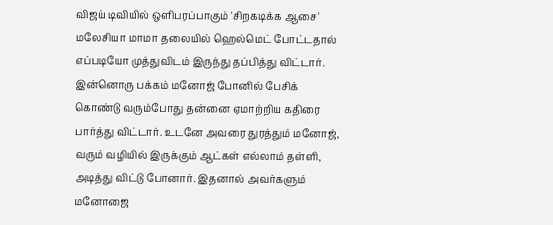விஜய் டிவியில் ஒளிபரப்பாகும் 'சிறகடிக்க ஆசை' மலேசியா மாமா தலையில் ஹெல்மெட் போட்டதால் எப்படியோ முத்துவிடம் இருந்து தப்பித்து விட்டார். இன்னொரு பக்கம் மனோஜ் போனில் பேசிக் கொண்டு வரும்போது தன்னை ஏமாற்றிய கதிரை பார்த்து விட்டார். உடனே அவரை துரத்தும் மனோஜ், வரும் வழியில் இருக்கும் ஆட்கள் எல்லாம் தள்ளி, அடித்து விட்டு போனார். இதனால் அவர்களும் மனோஜை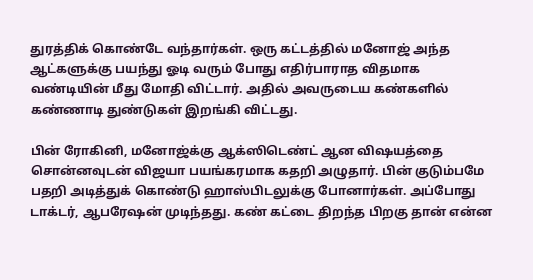துரத்திக் கொண்டே வந்தார்கள். ஒரு கட்டத்தில் மனோஜ் அந்த ஆட்களுக்கு பயந்து ஓடி வரும் போது எதிர்பாராத விதமாக வண்டியின் மீது மோதி விட்டார். அதில் அவருடைய கண்களில் கண்ணாடி துண்டுகள் இறங்கி விட்டது.

பின் ரோகினி, மனோஜ்க்கு ஆக்ஸிடெண்ட் ஆன விஷயத்தை சொன்னவுடன் விஜயா பயங்கரமாக கதறி அழுதார். பின் குடும்பமே பதறி அடித்துக் கொண்டு ஹாஸ்பிடலுக்கு போனார்கள். அப்போது டாக்டர், ஆபரேஷன் முடிந்தது. கண் கட்டை திறந்த பிறகு தான் என்ன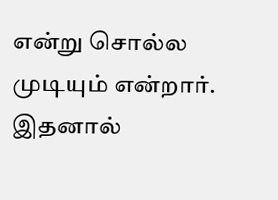என்று சொல்ல முடியும் என்றார். இதனால்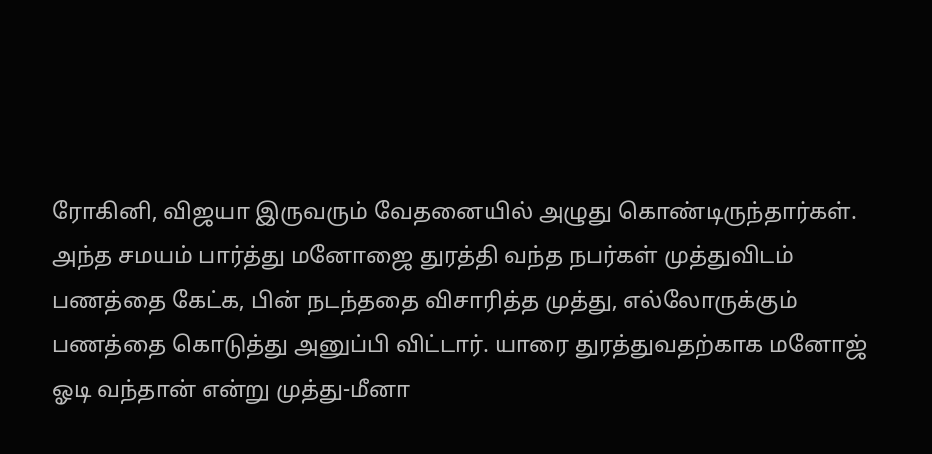ரோகினி, விஜயா இருவரும் வேதனையில் அழுது கொண்டிருந்தார்கள். அந்த சமயம் பார்த்து மனோஜை துரத்தி வந்த நபர்கள் முத்துவிடம் பணத்தை கேட்க, பின் நடந்ததை விசாரித்த முத்து, எல்லோருக்கும் பணத்தை கொடுத்து அனுப்பி விட்டார். யாரை துரத்துவதற்காக மனோஜ் ஓடி வந்தான் என்று முத்து-மீனா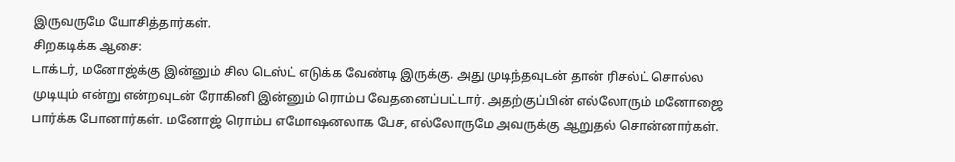இருவருமே யோசித்தார்கள்.
சிறகடிக்க ஆசை:
டாக்டர், மனோஜ்க்கு இன்னும் சில டெஸ்ட் எடுக்க வேண்டி இருக்கு. அது முடிந்தவுடன் தான் ரிசல்ட் சொல்ல முடியும் என்று என்றவுடன் ரோகினி இன்னும் ரொம்ப வேதனைப்பட்டார். அதற்குப்பின் எல்லோரும் மனோஜை பார்க்க போனார்கள். மனோஜ் ரொம்ப எமோஷனலாக பேச, எல்லோருமே அவருக்கு ஆறுதல் சொன்னார்கள்.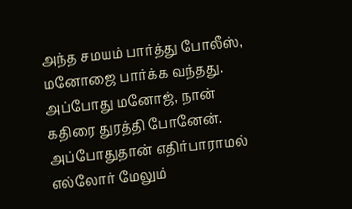அந்த சமயம் பார்த்து போலீஸ், மனோஜை பார்க்க வந்தது. அப்போது மனோஜ், நான் கதிரை துரத்தி போனேன். அப்போதுதான் எதிர்பாராமல் எல்லோர் மேலும்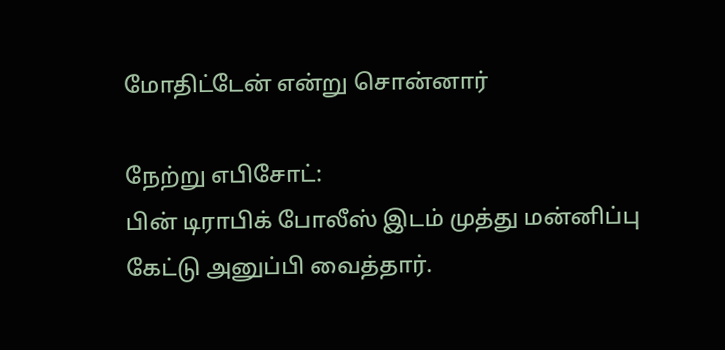மோதிட்டேன் என்று சொன்னார்

நேற்று எபிசோட்:
பின் டிராபிக் போலீஸ் இடம் முத்து மன்னிப்பு கேட்டு அனுப்பி வைத்தார்.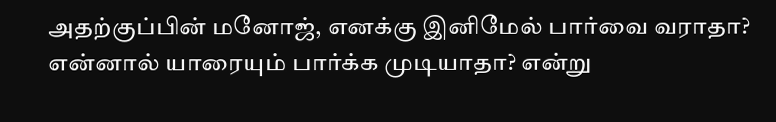அதற்குப்பின் மனோஜ், எனக்கு இனிமேல் பார்வை வராதா? என்னால் யாரையும் பார்க்க முடியாதா? என்று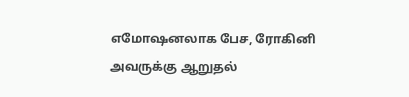எமோஷனலாக பேச, ரோகினி அவருக்கு ஆறுதல்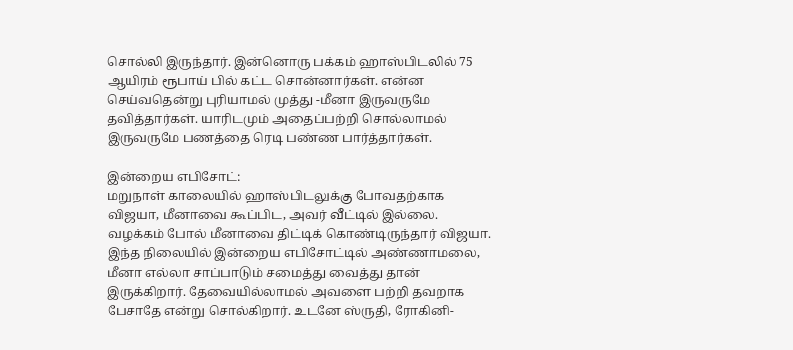சொல்லி இருந்தார். இன்னொரு பக்கம் ஹாஸ்பிடலில் 75 ஆயிரம் ரூபாய் பில் கட்ட சொன்னார்கள். என்ன செய்வதென்று புரியாமல் முத்து -மீனா இருவருமே தவித்தார்கள். யாரிடமும் அதைப்பற்றி சொல்லாமல் இருவருமே பணத்தை ரெடி பண்ண பார்த்தார்கள்.

இன்றைய எபிசோட்:
மறுநாள் காலையில் ஹாஸ்பிடலுக்கு போவதற்காக விஜயா, மீனாவை கூப்பிட, அவர் வீட்டில் இல்லை. வழக்கம் போல் மீனாவை திட்டிக் கொண்டிருந்தார் விஜயா. இந்த நிலையில் இன்றைய எபிசோட்டில் அண்ணாமலை, மீனா எல்லா சாப்பாடும் சமைத்து வைத்து தான் இருக்கிறார். தேவையில்லாமல் அவளை பற்றி தவறாக பேசாதே என்று சொல்கிறார். உடனே ஸ்ருதி, ரோகினி-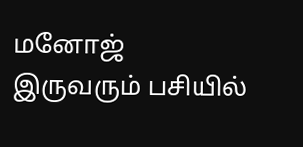மனோஜ் இருவரும் பசியில்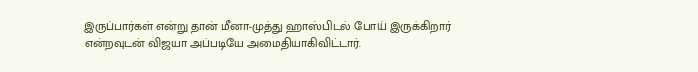இருப்பார்கள் என்று தான் மீனா-முத்து ஹாஸ்பிடல் போய் இருக்கிறார் என்றவுடன் விஜயா அப்படியே அமைதியாகிவிட்டார்.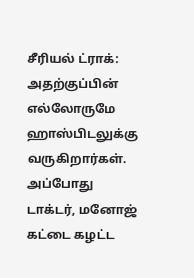சீரியல் ட்ராக்:
அதற்குப்பின் எல்லோருமே ஹாஸ்பிடலுக்கு வருகிறார்கள். அப்போது டாக்டர், மனோஜ் கட்டை கழட்ட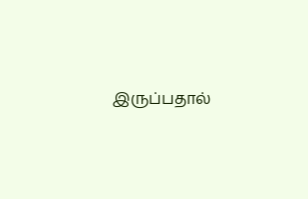இருப்பதால்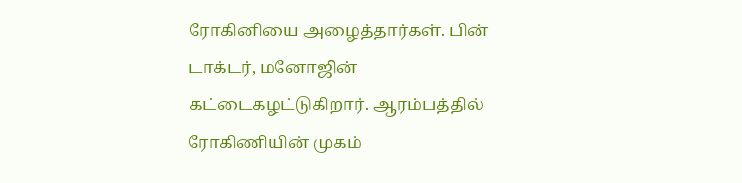ரோகினியை அழைத்தார்கள். பின் டாக்டர், மனோஜின் கட்டைகழட்டுகிறார். ஆரம்பத்தில் ரோகிணியின் முகம்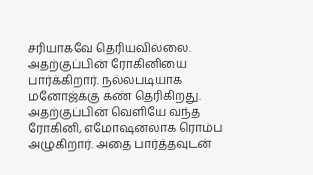சரியாகவே தெரியவில்லை. அதற்குப்பின் ரோகினியை பார்க்கிறார். நல்லபடியாக மனோஜ்க்கு கண் தெரிகிறது. அதற்குப்பின் வெளியே வந்த ரோகினி, எமோஷனலாக ரொம்ப அழுகிறார். அதை பார்த்தவுடன்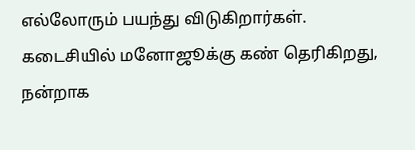எல்லோரும் பயந்து விடுகிறார்கள். கடைசியில் மனோஜூக்கு கண் தெரிகிறது, நன்றாக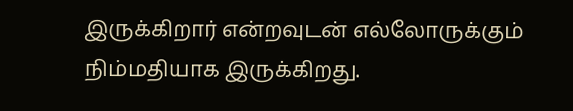இருக்கிறார் என்றவுடன் எல்லோருக்கும் நிம்மதியாக இருக்கிறது.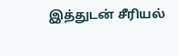இத்துடன் சீரியல்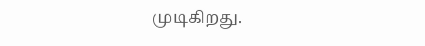முடிகிறது.